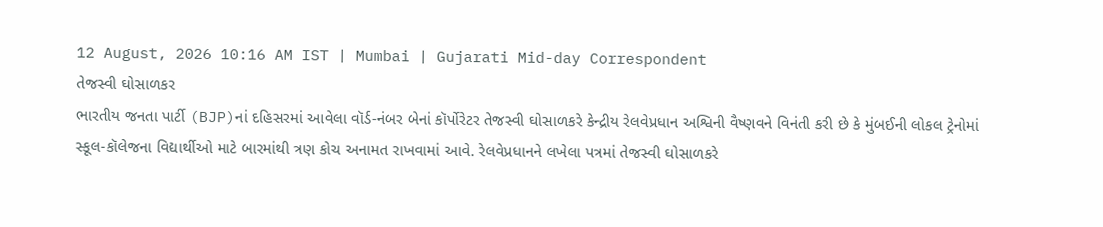12 August, 2026 10:16 AM IST | Mumbai | Gujarati Mid-day Correspondent
તેજસ્વી ઘોસાળકર
ભારતીય જનતા પાર્ટી (BJP)નાં દહિસરમાં આવેલા વૉર્ડ-નંબર બેનાં કૉર્પોરેટર તેજસ્વી ઘોસાળકરે કેન્દ્રીય રેલવેપ્રધાન અશ્વિની વૈષ્ણવને વિનંતી કરી છે કે મુંબઈની લોકલ ટ્રેનોમાં
સ્કૂલ-કૉલેજના વિદ્યાર્થીઓ માટે બારમાંથી ત્રણ કોચ અનામત રાખવામાં આવે. રેલવેપ્રધાનને લખેલા પત્રમાં તેજસ્વી ઘોસાળકરે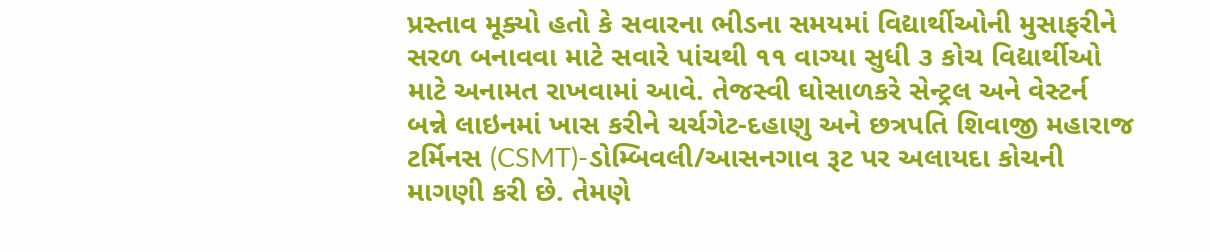પ્રસ્તાવ મૂક્યો હતો કે સવારના ભીડના સમયમાં વિદ્યાર્થીઓની મુસાફરીને સરળ બનાવવા માટે સવારે પાંચથી ૧૧ વાગ્યા સુધી ૩ કોચ વિદ્યાર્થીઓ માટે અનામત રાખવામાં આવે. તેજસ્વી ઘોસાળકરે સેન્ટ્રલ અને વેસ્ટર્ન બન્ને લાઇનમાં ખાસ કરીને ચર્ચગેટ-દહાણુ અને છત્રપતિ શિવાજી મહારાજ ટર્મિનસ (CSMT)-ડોમ્બિવલી/આસનગાવ રૂટ પર અલાયદા કોચની માગણી કરી છે. તેમણે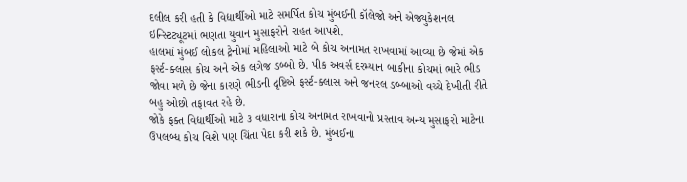દલીલ કરી હતી કે વિદ્યાર્થીઓ માટે સમર્પિત કોચ મુંબઈની કૉલેજો અને એજ્યુકેશનલ ઇન્સ્ટિટ્યૂટમાં ભણતા યુવાન મુસાફરોને રાહત આપશે.
હાલમાં મુંબઈ લોકલ ટ્રેનોમાં મહિલાઓ માટે બે કોચ અનામત રાખવામાં આવ્યા છે જેમાં એક ફર્સ્ટ-ક્લાસ કોચ અને એક લગેજ ડબ્બો છે. પીક અવર્સ દરમ્યાન બાકીના કોચમાં ભારે ભીડ જોવા મળે છે જેના કારણે ભીડની દૃષ્ટિએ ફર્સ્ટ-ક્લાસ અને જનરલ ડબ્બાઓ વચ્ચે દેખીતી રીતે બહુ ઓછો તફાવત રહે છે.
જોકે ફક્ત વિદ્યાર્થીઓ માટે ૩ વધારાના કોચ અનામત રાખવાનો પ્રસ્તાવ અન્ય મુસાફરો માટેના ઉપલબ્ધ કોચ વિશે પણ ચિંતા પેદા કરી શકે છે. મુંબઈના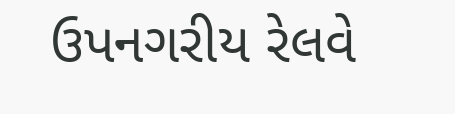ઉપનગરીય રેલવે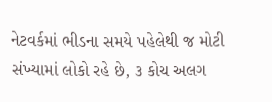નેટવર્કમાં ભીડના સમયે પહેલેથી જ મોટી સંખ્યામાં લોકો રહે છે, ૩ કોચ અલગ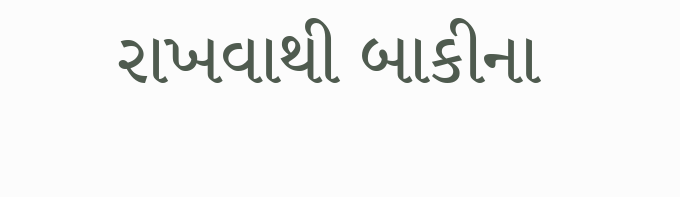રાખવાથી બાકીના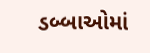ડબ્બાઓમાં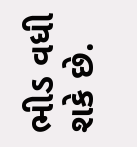ભીડ વધી શકે છે.